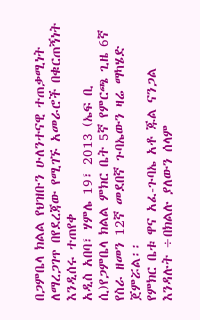በጋምቤላ ክልል የህዝቡን ሁለንተናዊ ተጠቃሚነት ለማረጋገጥ በየደረጃው የሚገኙ አመራሮች በቁርጠኝነት እንዲሰሩ ተጠየቀ
አዲስ አበባ፣ ሃምሌ 19፣ 2013 (ኤፍ ቢ ሲ)የጋምቤላ ክልል ምክር ቤት 5ኛ የምርጫ ጊዜ 6ኛ የስራ ዘመን 12ኛ መደበኛ ጉባኤውን ዛሬ ማካሄድ ጀምሯል፡፡
የምክር ቤቱ ዋና አፈ-ጉባኤ አቶ ጁል ናንጋል እንዳሉት ÷በክልሉ ያለውን ሰላም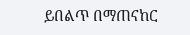ይበልጥ በማጠናከር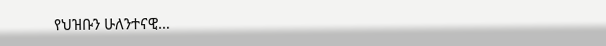የህዝቡን ሁለንተናዊ…